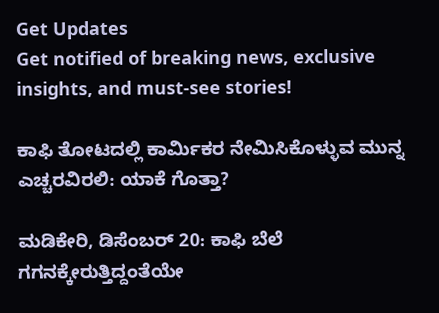Get Updates
Get notified of breaking news, exclusive insights, and must-see stories!

ಕಾಫಿ ತೋಟದಲ್ಲಿ ಕಾರ್ಮಿಕರ ನೇಮಿಸಿಕೊಳ್ಳುವ ಮುನ್ನ ಎಚ್ಚರವಿರಲಿ: ಯಾಕೆ ಗೊತ್ತಾ?

ಮಡಿಕೇರಿ, ಡಿಸೆಂಬರ್‌ 20: ಕಾಫಿ ಬೆಲೆ ಗಗನಕ್ಕೇರುತ್ತಿದ್ದಂತೆಯೇ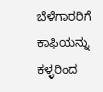ಬೆಳೆಗಾರರಿಗೆ ಕಾಫಿಯನ್ನು ಕಳ್ಳರಿಂದ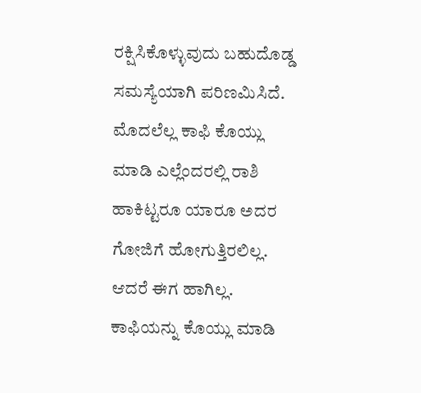ರಕ್ಷಿಸಿಕೊಳ್ಳುವುದು ಬಹುದೊಡ್ಡ ಸಮಸ್ಯೆಯಾಗಿ ಪರಿಣಮಿಸಿದೆ. ಮೊದಲೆಲ್ಲ ಕಾಫಿ ಕೊಯ್ಲು ಮಾಡಿ ಎಲ್ಲೆಂದರಲ್ಲಿ ರಾಶಿ ಹಾಕಿಟ್ಟರೂ ಯಾರೂ ಅದರ ಗೋಜಿಗೆ ಹೋಗುತ್ತಿರಲಿಲ್ಲ. ಆದರೆ ಈಗ ಹಾಗಿಲ್ಲ. ಕಾಫಿಯನ್ನು ಕೊಯ್ಲು ಮಾಡಿ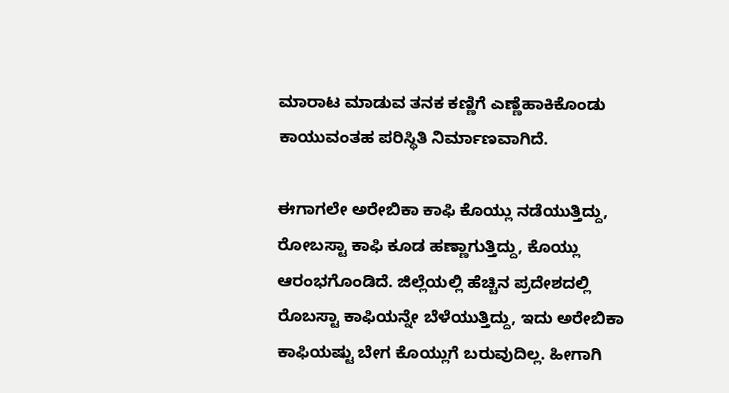ಮಾರಾಟ ಮಾಡುವ ತನಕ ಕಣ್ಣಿಗೆ ಎಣ್ಣೆಹಾಕಿಕೊಂಡು ಕಾಯುವಂತಹ ಪರಿಸ್ಥಿತಿ ನಿರ್ಮಾಣವಾಗಿದೆ.

ಈಗಾಗಲೇ ಅರೇಬಿಕಾ ಕಾಫಿ ಕೊಯ್ಲು ನಡೆಯುತ್ತಿದ್ದು, ರೋಬಸ್ಟಾ ಕಾಫಿ ಕೂಡ ಹಣ್ಣಾಗುತ್ತಿದ್ದು, ಕೊಯ್ಲು ಆರಂಭಗೊಂಡಿದೆ. ಜಿಲ್ಲೆಯಲ್ಲಿ ಹೆಚ್ಚಿನ ಪ್ರದೇಶದಲ್ಲಿ ರೊಬಸ್ಟಾ ಕಾಫಿಯನ್ನೇ ಬೆಳೆಯುತ್ತಿದ್ದು, ಇದು ಅರೇಬಿಕಾ ಕಾಫಿಯಷ್ಟು ಬೇಗ ಕೊಯ್ಲುಗೆ ಬರುವುದಿಲ್ಲ. ಹೀಗಾಗಿ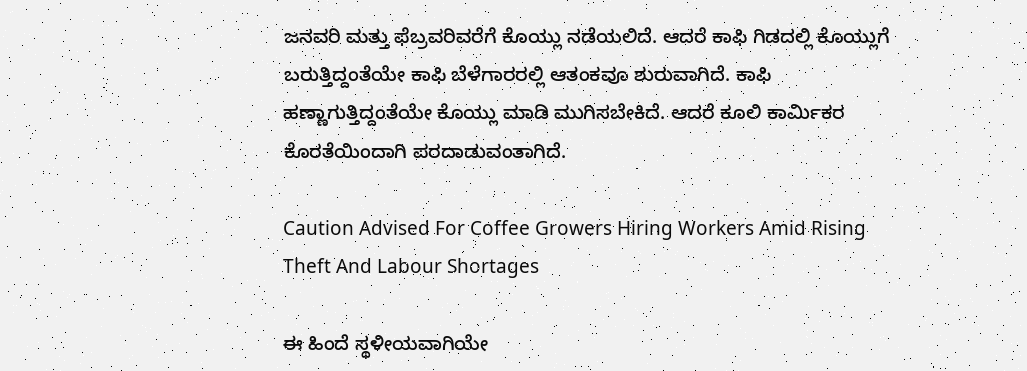ಜನವರಿ ಮತ್ತು ಫೆಬ್ರವರಿವರೆಗೆ ಕೊಯ್ಲು ನಡೆಯಲಿದೆ. ಆದರೆ ಕಾಫಿ ಗಿಡದಲ್ಲಿ ಕೊಯ್ಲುಗೆ ಬರುತ್ತಿದ್ದಂತೆಯೇ ಕಾಫಿ ಬೆಳೆಗಾರರಲ್ಲಿ ಆತಂಕವೂ ಶುರುವಾಗಿದೆ. ಕಾಫಿ ಹಣ್ಣಾಗುತ್ತಿದ್ದಂತೆಯೇ ಕೊಯ್ಲು ಮಾಡಿ ಮುಗಿಸಬೇಕಿದೆ. ಆದರೆ ಕೂಲಿ ಕಾರ್ಮಿಕರ ಕೊರತೆಯಿಂದಾಗಿ ಪರದಾಡುವಂತಾಗಿದೆ.

Caution Advised For Coffee Growers Hiring Workers Amid Rising Theft And Labour Shortages

ಈ ಹಿಂದೆ ಸ್ಥಳೀಯವಾಗಿಯೇ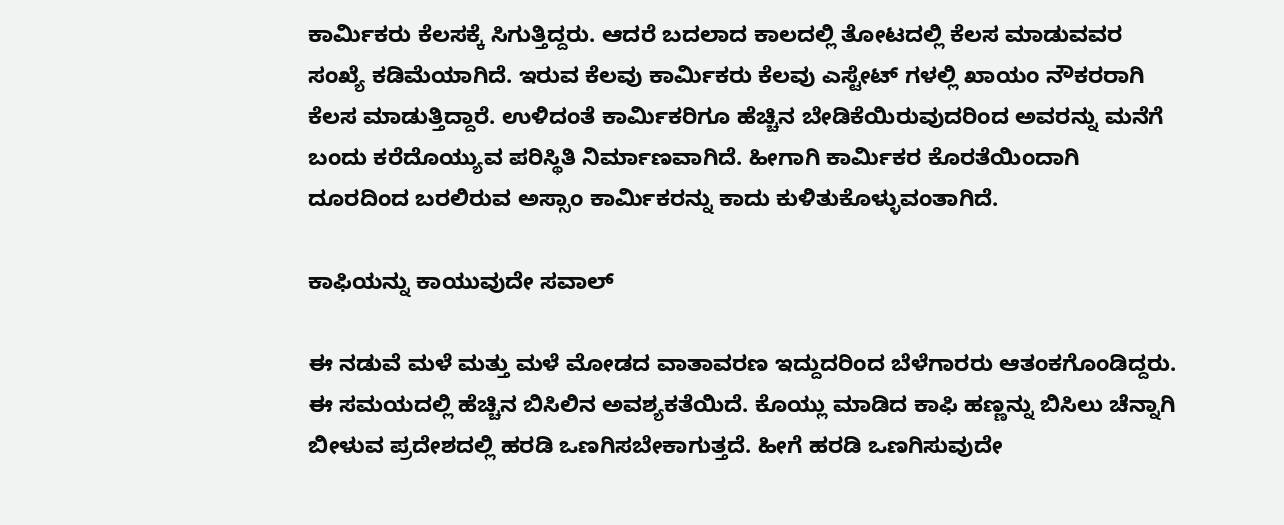ಕಾರ್ಮಿಕರು ಕೆಲಸಕ್ಕೆ ಸಿಗುತ್ತಿದ್ದರು. ಆದರೆ ಬದಲಾದ ಕಾಲದಲ್ಲಿ ತೋಟದಲ್ಲಿ ಕೆಲಸ ಮಾಡುವವರ ಸಂಖ್ಯೆ ಕಡಿಮೆಯಾಗಿದೆ. ಇರುವ ಕೆಲವು ಕಾರ್ಮಿಕರು ಕೆಲವು ಎಸ್ಟೇಟ್ ಗಳಲ್ಲಿ ಖಾಯಂ ನೌಕರರಾಗಿ ಕೆಲಸ ಮಾಡುತ್ತಿದ್ದಾರೆ. ಉಳಿದಂತೆ ಕಾರ್ಮಿಕರಿಗೂ ಹೆಚ್ಚಿನ ಬೇಡಿಕೆಯಿರುವುದರಿಂದ ಅವರನ್ನು ಮನೆಗೆ ಬಂದು ಕರೆದೊಯ್ಯುವ ಪರಿಸ್ಥಿತಿ ನಿರ್ಮಾಣವಾಗಿದೆ. ಹೀಗಾಗಿ ಕಾರ್ಮಿಕರ ಕೊರತೆಯಿಂದಾಗಿ ದೂರದಿಂದ ಬರಲಿರುವ ಅಸ್ಸಾಂ ಕಾರ್ಮಿಕರನ್ನು ಕಾದು ಕುಳಿತುಕೊಳ್ಳುವಂತಾಗಿದೆ.

ಕಾಫಿಯನ್ನು ಕಾಯುವುದೇ ಸವಾಲ್

ಈ ನಡುವೆ ಮಳೆ ಮತ್ತು ಮಳೆ ಮೋಡದ ವಾತಾವರಣ ಇದ್ದುದರಿಂದ ಬೆಳೆಗಾರರು ಆತಂಕಗೊಂಡಿದ್ದರು. ಈ ಸಮಯದಲ್ಲಿ ಹೆಚ್ಚಿನ ಬಿಸಿಲಿನ ಅವಶ್ಯಕತೆಯಿದೆ. ಕೊಯ್ಲು ಮಾಡಿದ ಕಾಫಿ ಹಣ್ಣನ್ನು ಬಿಸಿಲು ಚೆನ್ನಾಗಿ ಬೀಳುವ ಪ್ರದೇಶದಲ್ಲಿ ಹರಡಿ ಒಣಗಿಸಬೇಕಾಗುತ್ತದೆ. ಹೀಗೆ ಹರಡಿ ಒಣಗಿಸುವುದೇ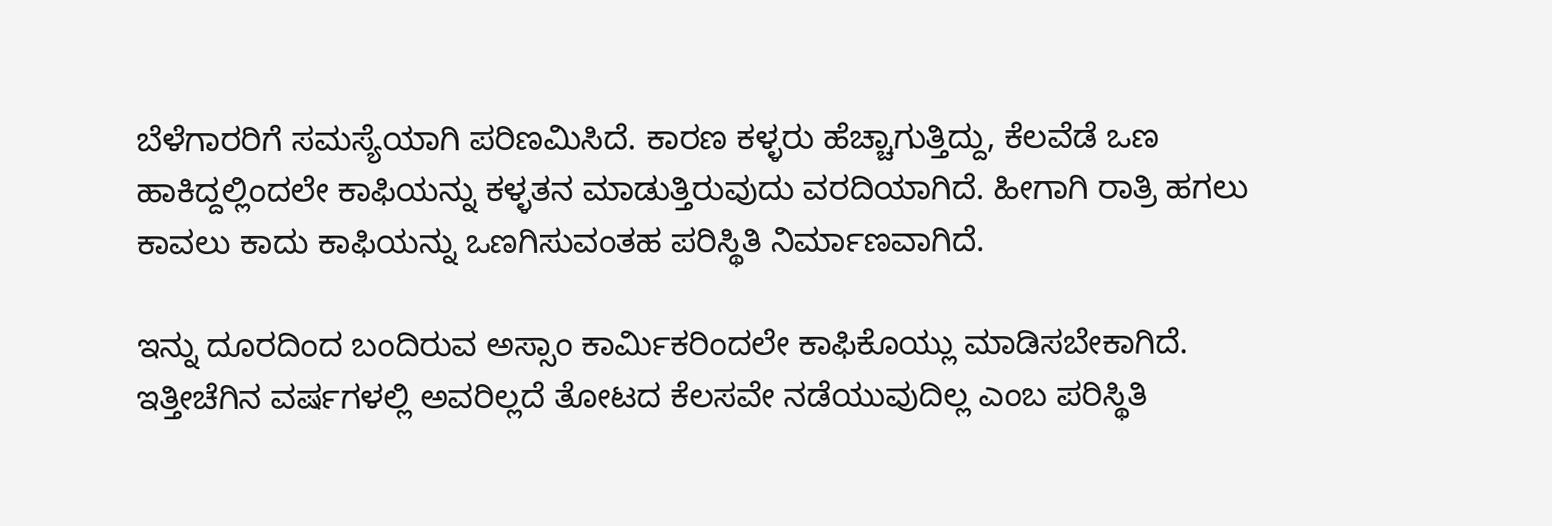ಬೆಳೆಗಾರರಿಗೆ ಸಮಸ್ಯೆಯಾಗಿ ಪರಿಣಮಿಸಿದೆ. ಕಾರಣ ಕಳ್ಳರು ಹೆಚ್ಚಾಗುತ್ತಿದ್ದು, ಕೆಲವೆಡೆ ಒಣ ಹಾಕಿದ್ದಲ್ಲಿಂದಲೇ ಕಾಫಿಯನ್ನು ಕಳ್ಳತನ ಮಾಡುತ್ತಿರುವುದು ವರದಿಯಾಗಿದೆ. ಹೀಗಾಗಿ ರಾತ್ರಿ ಹಗಲು ಕಾವಲು ಕಾದು ಕಾಫಿಯನ್ನು ಒಣಗಿಸುವಂತಹ ಪರಿಸ್ಥಿತಿ ನಿರ್ಮಾಣವಾಗಿದೆ.

ಇನ್ನು ದೂರದಿಂದ ಬಂದಿರುವ ಅಸ್ಸಾಂ ಕಾರ್ಮಿಕರಿಂದಲೇ ಕಾಫಿಕೊಯ್ಲು ಮಾಡಿಸಬೇಕಾಗಿದೆ. ಇತ್ತೀಚೆಗಿನ ವರ್ಷಗಳಲ್ಲಿ ಅವರಿಲ್ಲದೆ ತೋಟದ ಕೆಲಸವೇ ನಡೆಯುವುದಿಲ್ಲ ಎಂಬ ಪರಿಸ್ಥಿತಿ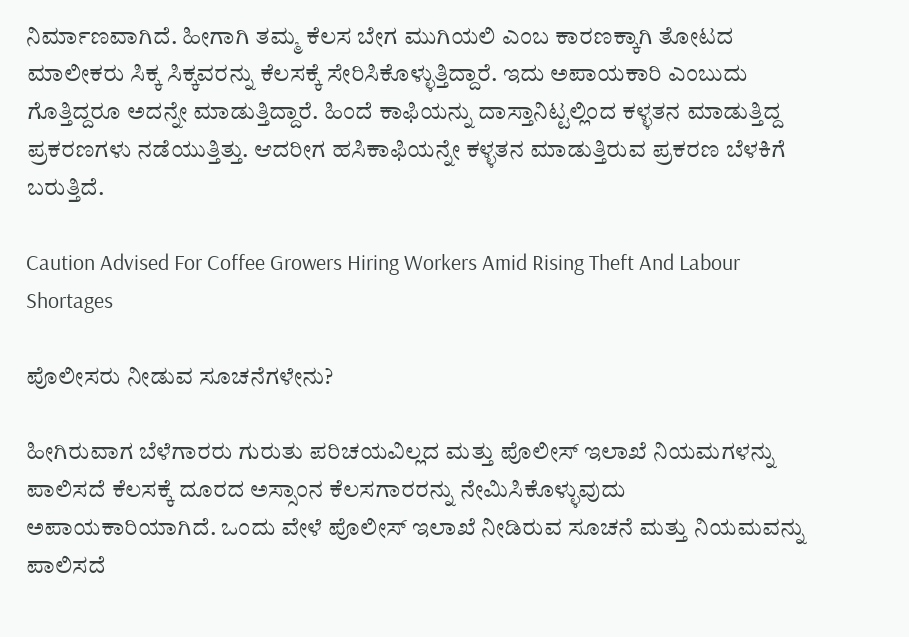ನಿರ್ಮಾಣವಾಗಿದೆ. ಹೀಗಾಗಿ ತಮ್ಮ ಕೆಲಸ ಬೇಗ ಮುಗಿಯಲಿ ಎಂಬ ಕಾರಣಕ್ಕಾಗಿ ತೋಟದ ಮಾಲೀಕರು ಸಿಕ್ಕ ಸಿಕ್ಕವರನ್ನು ಕೆಲಸಕ್ಕೆ ಸೇರಿಸಿಕೊಳ್ಳುತ್ತಿದ್ದಾರೆ. ಇದು ಅಪಾಯಕಾರಿ ಎಂಬುದು ಗೊತ್ತಿದ್ದರೂ ಅದನ್ನೇ ಮಾಡುತ್ತಿದ್ದಾರೆ. ಹಿಂದೆ ಕಾಫಿಯನ್ನು ದಾಸ್ತಾನಿಟ್ಟಲ್ಲಿಂದ ಕಳ್ಳತನ ಮಾಡುತ್ತಿದ್ದ ಪ್ರಕರಣಗಳು ನಡೆಯುತ್ತಿತ್ತು. ಆದರೀಗ ಹಸಿಕಾಫಿಯನ್ನೇ ಕಳ್ಳತನ ಮಾಡುತ್ತಿರುವ ಪ್ರಕರಣ ಬೆಳಕಿಗೆ ಬರುತ್ತಿದೆ.

Caution Advised For Coffee Growers Hiring Workers Amid Rising Theft And Labour Shortages

ಪೊಲೀಸರು ನೀಡುವ ಸೂಚನೆಗಳೇನು?

ಹೀಗಿರುವಾಗ ಬೆಳೆಗಾರರು ಗುರುತು ಪರಿಚಯವಿಲ್ಲದ ಮತ್ತು ಪೊಲೀಸ್ ಇಲಾಖೆ ನಿಯಮಗಳನ್ನು ಪಾಲಿಸದೆ ಕೆಲಸಕ್ಕೆ ದೂರದ ಅಸ್ಸಾಂನ ಕೆಲಸಗಾರರನ್ನು ನೇಮಿಸಿಕೊಳ್ಳುವುದು ಅಪಾಯಕಾರಿಯಾಗಿದೆ. ಒಂದು ವೇಳೆ ಪೊಲೀಸ್ ಇಲಾಖೆ ನೀಡಿರುವ ಸೂಚನೆ ಮತ್ತು ನಿಯಮವನ್ನು ಪಾಲಿಸದೆ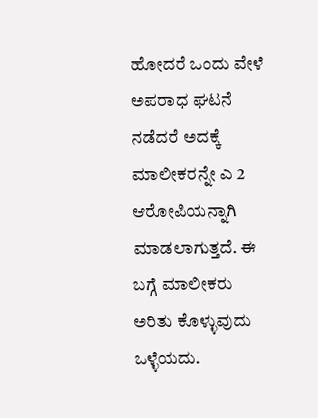ಹೋದರೆ ಒಂದು ವೇಳೆ ಅಪರಾಧ ಘಟನೆ ನಡೆದರೆ ಅದಕ್ಕೆ ಮಾಲೀಕರನ್ನೇ ಎ 2 ಆರೋಪಿಯನ್ನಾಗಿ ಮಾಡಲಾಗುತ್ತದೆ. ಈ ಬಗ್ಗೆ ಮಾಲೀಕರು ಅರಿತು ಕೊಳ್ಳುವುದು ಒಳ್ಳೆಯದು.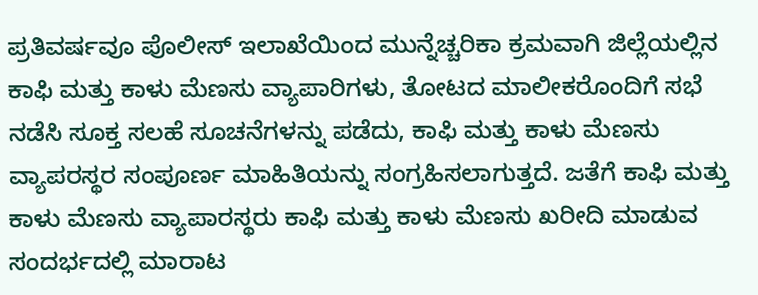ಪ್ರತಿವರ್ಷವೂ ಪೊಲೀಸ್ ಇಲಾಖೆಯಿಂದ ಮುನ್ನೆಚ್ಚರಿಕಾ ಕ್ರಮವಾಗಿ ಜಿಲ್ಲೆಯಲ್ಲಿನ ಕಾಫಿ ಮತ್ತು ಕಾಳು ಮೆಣಸು ವ್ಯಾಪಾರಿಗಳು, ತೋಟದ ಮಾಲೀಕರೊಂದಿಗೆ ಸಭೆ ನಡೆಸಿ ಸೂಕ್ತ ಸಲಹೆ ಸೂಚನೆಗಳನ್ನು ಪಡೆದು, ಕಾಫಿ ಮತ್ತು ಕಾಳು ಮೆಣಸು ವ್ಯಾಪರಸ್ಥರ ಸಂಪೂರ್ಣ ಮಾಹಿತಿಯನ್ನು ಸಂಗ್ರಹಿಸಲಾಗುತ್ತದೆ. ಜತೆಗೆ ಕಾಫಿ ಮತ್ತು ಕಾಳು ಮೆಣಸು ವ್ಯಾಪಾರಸ್ಥರು ಕಾಫಿ ಮತ್ತು ಕಾಳು ಮೆಣಸು ಖರೀದಿ ಮಾಡುವ ಸಂದರ್ಭದಲ್ಲಿ ಮಾರಾಟ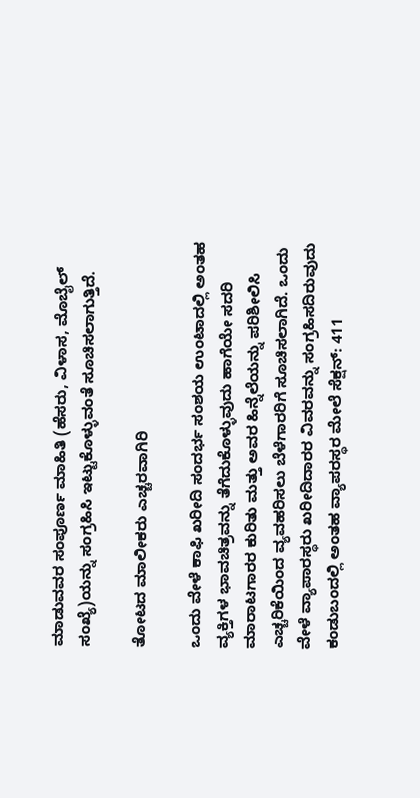ಮಾಡುವವರ ಸಂಪೂರ್ಣ ಮಾಹಿತಿ (ಹೆಸರು, ವಿಳಾಸ, ಮೊಬೈಲ್ ಸಂಖ್ಯೆ)ಯನ್ನು ಸಂಗ್ರಹಿಸಿ ಇಟ್ಟುಕೊಳ್ಳುವಂತೆ ಸೂಚಿಸಲಾಗುತ್ತಿದೆ.

ತೋಟದ ಮಾಲೀಕರು ಎಚ್ಚರವಾಗಿರಿ

ಒಂದು ವೇಳೆ ಕಾಫಿ ಖರೀದಿ ಸಂದರ್ಭ ಸಂಶಯ ಉಂಟಾದಲ್ಲಿ ಅಂತಹ ವ್ಯಕ್ತಿಗಳ ಭಾವಚಿತ್ರವನ್ನು ತೆಗೆದುಕೊಳ್ಳುವುದು ಹಾಗೆಯೇ ಸದರಿ ಮಾರಾಟಗಾರರ ಕುರಿತು ಮತ್ತು ಅವರ ಹಿನ್ನೆಲೆಯನ್ನು ಪರಿಶೀಲಿಸಿ ಎಚ್ಚರಿಕೆಯಿಂದ ವ್ಯವಹರಿಸಲು ಬೆಳೆಗಾರರಿಗೆ ಸೂಚಿಸಲಾಗಿದೆ. ಒಂದು ವೇಳೆ ವ್ಯಾಪಾರಸ್ಥರು ಖರೀದಿದಾರರ ವಿವರವನ್ನು ಸಂಗ್ರಹಿಸದಿರುವುದು ಕಂಡುಬಂದಲ್ಲಿ ಅಂತಹ ವ್ಯಾಪರಸ್ಥರ ಮೇಲೆ ಸೆಕ್ಷನ್: 411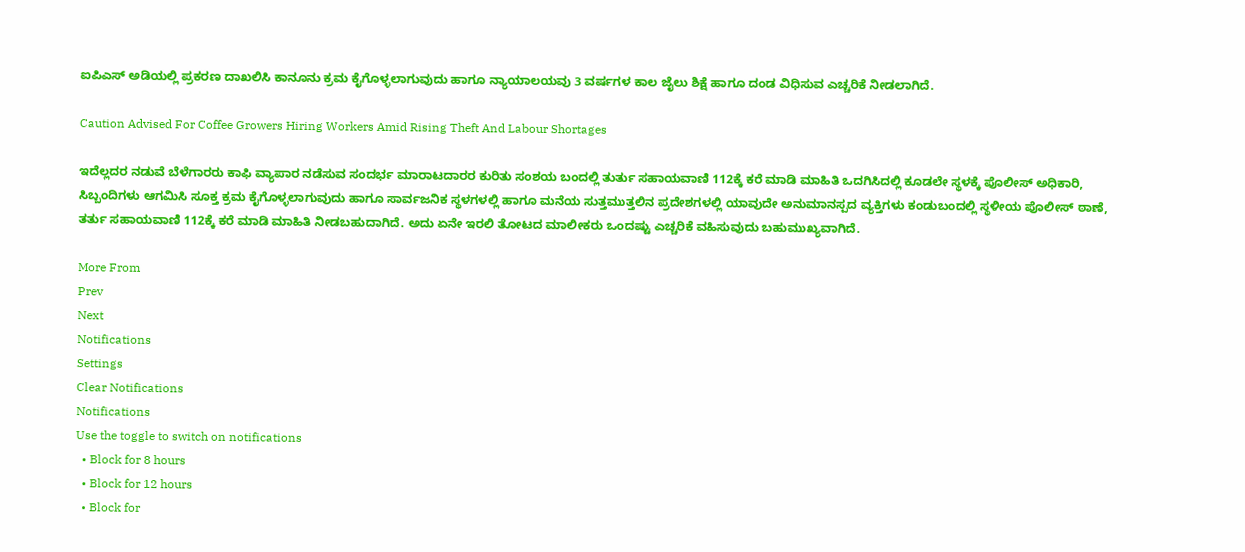ಐಪಿಎಸ್ ಅಡಿಯಲ್ಲಿ ಪ್ರಕರಣ ದಾಖಲಿಸಿ ಕಾನೂನು ಕ್ರಮ ಕೈಗೊಳ್ಳಲಾಗುವುದು ಹಾಗೂ ನ್ಯಾಯಾಲಯವು 3 ವರ್ಷಗಳ ಕಾಲ ಜೈಲು ಶಿಕ್ಷೆ ಹಾಗೂ ದಂಡ ವಿಧಿಸುವ ಎಚ್ಚರಿಕೆ ನೀಡಲಾಗಿದೆ.

Caution Advised For Coffee Growers Hiring Workers Amid Rising Theft And Labour Shortages

ಇದೆಲ್ಲದರ ನಡುವೆ ಬೆಳೆಗಾರರು ಕಾಫಿ ವ್ಯಾಪಾರ ನಡೆಸುವ ಸಂದರ್ಭ ಮಾರಾಟದಾರರ ಕುರಿತು ಸಂಶಯ ಬಂದಲ್ಲಿ ತುರ್ತು ಸಹಾಯವಾಣಿ 112ಕ್ಕೆ ಕರೆ ಮಾಡಿ ಮಾಹಿತಿ ಒದಗಿಸಿದಲ್ಲಿ ಕೂಡಲೇ ಸ್ಥಳಕ್ಕೆ ಪೊಲೀಸ್ ಅಧಿಕಾರಿ, ಸಿಬ್ಬಂದಿಗಳು ಆಗಮಿಸಿ ಸೂಕ್ತ ಕ್ರಮ ಕೈಗೊಳ್ಳಲಾಗುವುದು ಹಾಗೂ ಸಾರ್ವಜನಿಕ ಸ್ಥಳಗಳಲ್ಲಿ ಹಾಗೂ ಮನೆಯ ಸುತ್ತಮುತ್ತಲಿನ ಪ್ರದೇಶಗಳಲ್ಲಿ ಯಾವುದೇ ಅನುಮಾನಸ್ಪದ ವ್ಯಕ್ತಿಗಳು ಕಂಡುಬಂದಲ್ಲಿ ಸ್ಥಳೀಯ ಪೊಲೀಸ್ ಠಾಣೆ, ತರ್ತು ಸಹಾಯವಾಣಿ 112ಕ್ಕೆ ಕರೆ ಮಾಡಿ ಮಾಹಿತಿ ನೀಡಬಹುದಾಗಿದೆ. ಅದು ಏನೇ ಇರಲಿ ತೋಟದ ಮಾಲೀಕರು ಒಂದಷ್ಟು ಎಚ್ಚರಿಕೆ ವಹಿಸುವುದು ಬಹುಮುಖ್ಯವಾಗಿದೆ.

More From
Prev
Next
Notifications
Settings
Clear Notifications
Notifications
Use the toggle to switch on notifications
  • Block for 8 hours
  • Block for 12 hours
  • Block for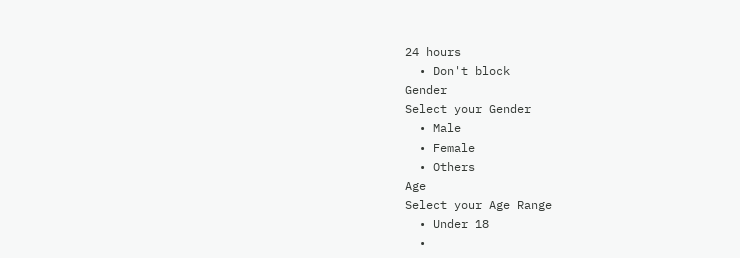24 hours
  • Don't block
Gender
Select your Gender
  • Male
  • Female
  • Others
Age
Select your Age Range
  • Under 18
  •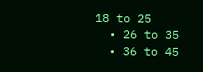18 to 25
  • 26 to 35
  • 36 to 45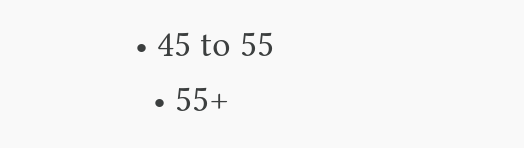• 45 to 55
  • 55+